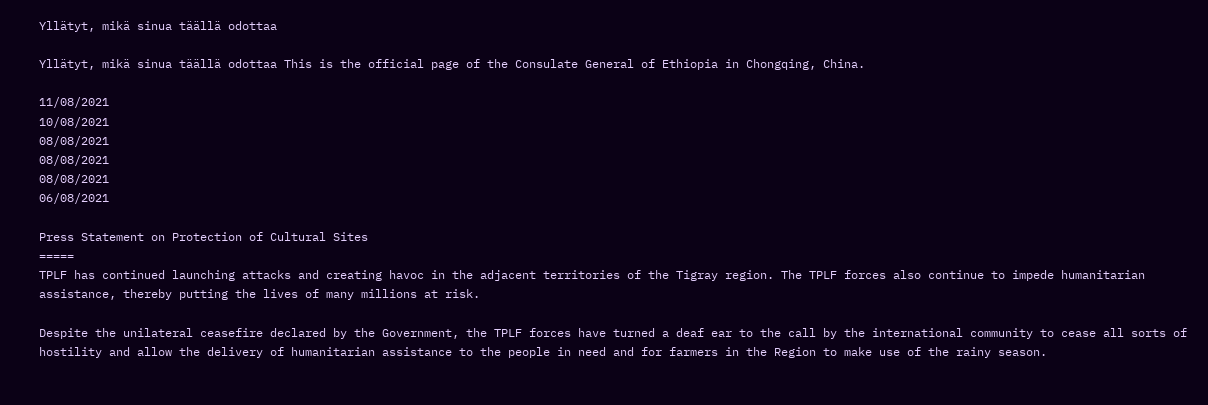Yllätyt, mikä sinua täällä odottaa

Yllätyt, mikä sinua täällä odottaa This is the official page of the Consulate General of Ethiopia in Chongqing, China.

11/08/2021
10/08/2021
08/08/2021
08/08/2021
08/08/2021
06/08/2021

Press Statement on Protection of Cultural Sites
=====
TPLF has continued launching attacks and creating havoc in the adjacent territories of the Tigray region. The TPLF forces also continue to impede humanitarian assistance, thereby putting the lives of many millions at risk.

Despite the unilateral ceasefire declared by the Government, the TPLF forces have turned a deaf ear to the call by the international community to cease all sorts of hostility and allow the delivery of humanitarian assistance to the people in need and for farmers in the Region to make use of the rainy season.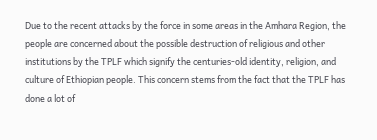Due to the recent attacks by the force in some areas in the Amhara Region, the people are concerned about the possible destruction of religious and other institutions by the TPLF which signify the centuries-old identity, religion, and culture of Ethiopian people. This concern stems from the fact that the TPLF has done a lot of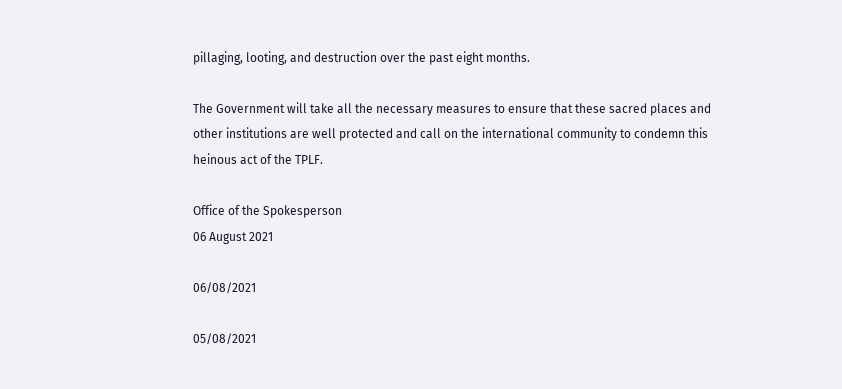pillaging, looting, and destruction over the past eight months.

The Government will take all the necessary measures to ensure that these sacred places and other institutions are well protected and call on the international community to condemn this heinous act of the TPLF.

Office of the Spokesperson
06 August 2021

06/08/2021

05/08/2021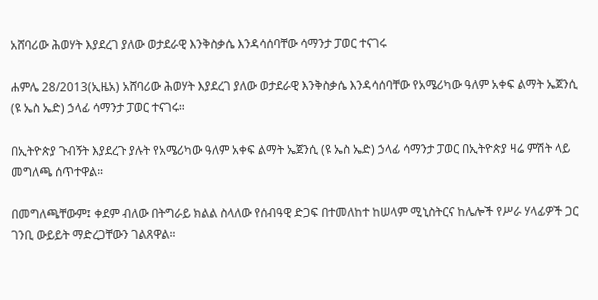አሸባሪው ሕወሃት እያደረገ ያለው ወታደራዊ እንቅስቃሴ እንዳሳሰባቸው ሳማንታ ፓወር ተናገሩ

ሐምሌ 28/2013(ኢዜአ) አሸባሪው ሕወሃት እያደረገ ያለው ወታደራዊ እንቅስቃሴ እንዳሳሰባቸው የአሜሪካው ዓለም አቀፍ ልማት ኤጀንሲ (ዩ ኤስ ኤድ) ኃላፊ ሳማንታ ፓወር ተናገሩ።

በኢትዮጵያ ጉብኝት እያደረጉ ያሉት የአሜሪካው ዓለም አቀፍ ልማት ኤጀንሲ (ዩ ኤስ ኤድ) ኃላፊ ሳማንታ ፓወር በኢትዮጵያ ዛሬ ምሽት ላይ መግለጫ ሰጥተዋል።

በመግለጫቸውም፤ ቀደም ብለው በትግራይ ክልል ስላለው የሰብዓዊ ድጋፍ በተመለከተ ከሠላም ሚኒስትርና ከሌሎች የሥራ ሃላፊዎች ጋር ገንቢ ውይይት ማድረጋቸውን ገልጸዋል።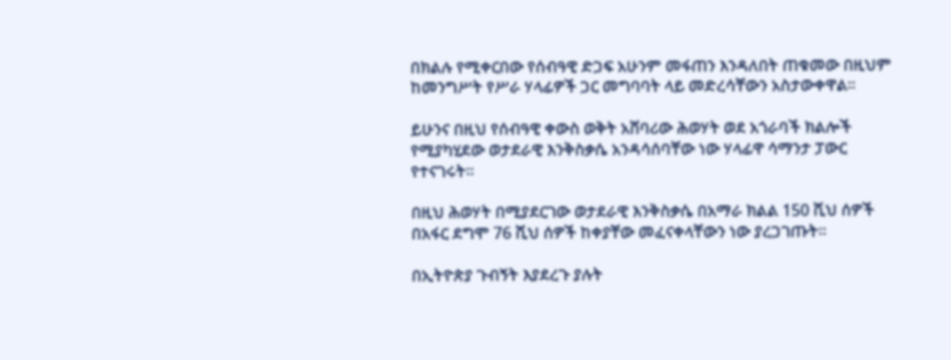በክልሉ የሚቀርበው የሰብዓዊ ድጋፍ አሁንም መፋጠን እንዳለበት ጠቁመው በዚህም ከመንግሥት የሥራ ሃላፊዎች ጋር መግባባት ላይ መድረሳቸውን አስታውቀዋል።

ይሁንና በዚህ የሰብዓዊ ቀውስ ወቅት አሸባሪው ሕወሃት ወደ አጎራባች ክልሎች የሚያካሂደው ወታደራዊ እንቅስቃሴ አንዳሳሰባቸው ነው ሃላፊዋ ሳማንታ ፓውር የተናገሩት።

በዚህ ሕወሃት በሚያደርገው ወታደራዊ እንቅስቃሴ በአማራ ክልል 150 ሺህ ሰዎች በአፋር ደግሞ 76 ሺህ ሰዎች ከቀያቸው መፈናቀላቸውን ነው ያረጋገጡት።

በኢትዮጵያ ጉብኝት እያደረጉ ያሉት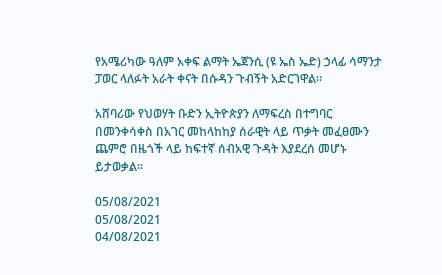የአሜሪካው ዓለም አቀፍ ልማት ኤጀንሲ (ዩ ኤስ ኤድ) ኃላፊ ሳማንታ ፓወር ላለፉት አራት ቀናት በሱዳን ጉብኝት አድርገዋል።

አሸባሪው የህወሃት ቡድን ኢትዮጵያን ለማፍረስ በተግባር በመንቀሳቀስ በአገር መከላከከያ ሰራዊት ላይ ጥቃት መፈፀሙን ጨምሮ በዜጎች ላይ ከፍተኛ ሰብአዊ ጉዳት እያደረሰ መሆኑ ይታወቃል።

05/08/2021
05/08/2021
04/08/2021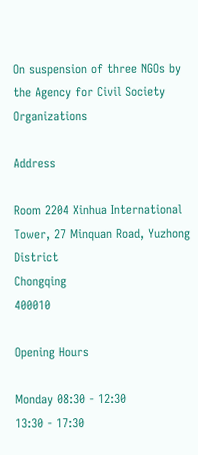On suspension of three NGOs by the Agency for Civil Society Organizations

Address

Room 2204 Xinhua International Tower, 27 Minquan Road, Yuzhong District
Chongqing
400010

Opening Hours

Monday 08:30 - 12:30
13:30 - 17:30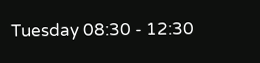Tuesday 08:30 - 12:30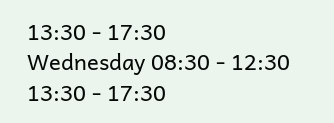13:30 - 17:30
Wednesday 08:30 - 12:30
13:30 - 17:30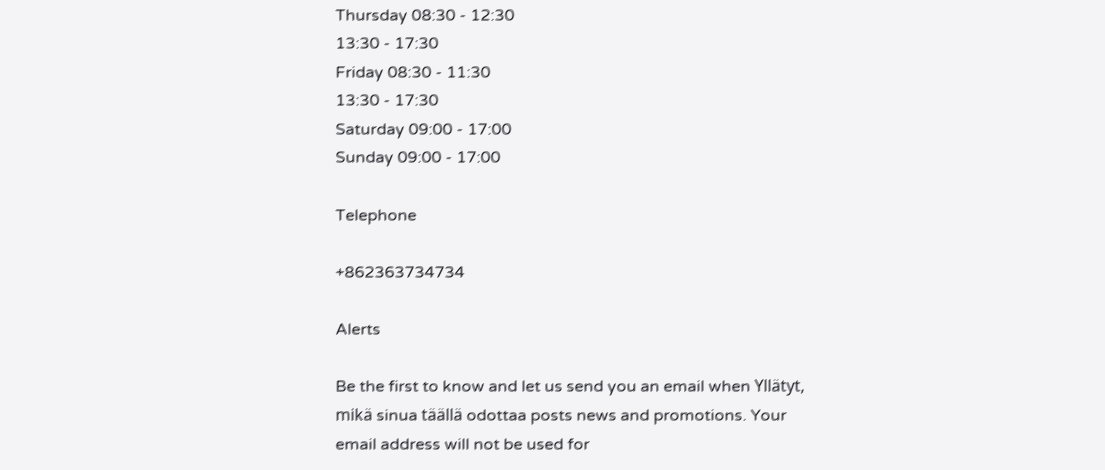Thursday 08:30 - 12:30
13:30 - 17:30
Friday 08:30 - 11:30
13:30 - 17:30
Saturday 09:00 - 17:00
Sunday 09:00 - 17:00

Telephone

+862363734734

Alerts

Be the first to know and let us send you an email when Yllätyt, mikä sinua täällä odottaa posts news and promotions. Your email address will not be used for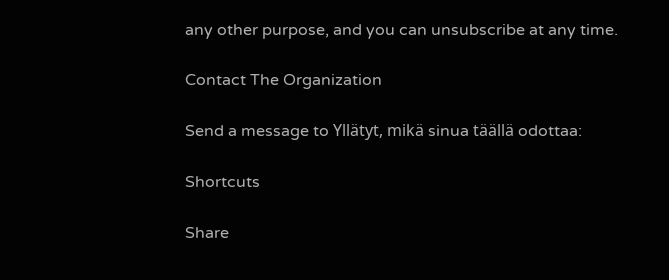any other purpose, and you can unsubscribe at any time.

Contact The Organization

Send a message to Yllätyt, mikä sinua täällä odottaa:

Shortcuts

Share